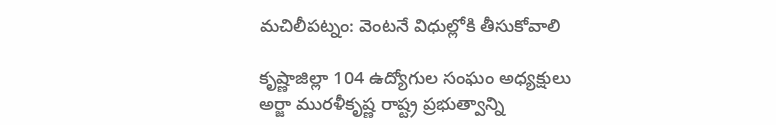మచిలీపట్నం: వెంటనే విధుల్లోకి తీసుకోవాలి

కృష్ణాజిల్లా 104 ఉద్యోగుల సంఘం అధ్యక్షులు అర్జా మురళీకృష్ణ రాష్ట్ర ప్రభుత్వాన్ని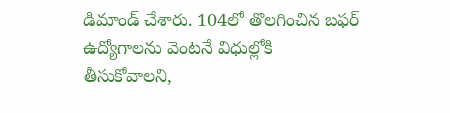డిమాండ్ చేశారు. 104లో తొలగించిన బఫర్ ఉద్యోగాలను వెంటనే విధుల్లోకి తీసుకోవాలని,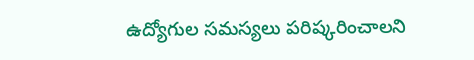ఉద్యోగుల సమస్యలు పరిష్కరించాలని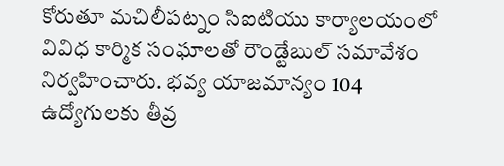కోరుతూ మచిలీపట్నం సిఐటియు కార్యాలయంలో వివిధ కార్మిక సంఘాలతో రౌండ్టేబుల్ సమావేశం నిర్వహించారు. భవ్య యాజమాన్యం 104 ఉద్యోగులకు తీవ్ర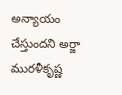అన్యాయం చేస్తుందని అర్జా మురళీకృష్ణ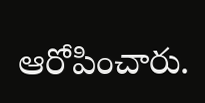ఆరోపించారు.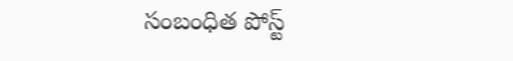సంబంధిత పోస్ట్